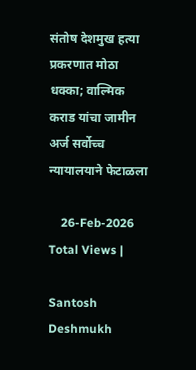संतोष देशमुख हत्या प्रकरणात मोठा धक्का; वाल्मिक कराड यांचा जामीन अर्ज सर्वोच्च न्यायालयाने फेटाळला

    26-Feb-2026
Total Views |

Santosh Deshmukh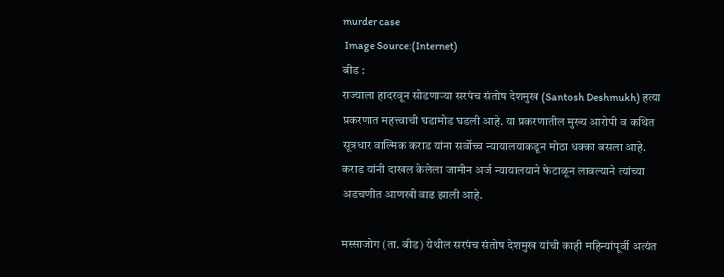murder case
 Image Source:(Internet)
बीड :
राज्याला हादरवून सोडणाऱ्या सरपंच संतोष देशमुख (Santosh Deshmukh) हत्या प्रकरणात महत्त्वाची घडामोड घडली आहे. या प्रकरणातील मुख्य आरोपी व कथित सूत्रधार वाल्मिक कराड यांना सर्वोच्च न्यायालयाकडून मोठा धक्का बसला आहे. कराड यांनी दाखल केलेला जामीन अर्ज न्यायालयाने फेटाळून लावल्याने त्यांच्या अडचणीत आणखी वाढ झाली आहे.

मस्साजोग (ता. बीड) येथील सरपंच संतोष देशमुख यांची काही महिन्यांपूर्वी अत्यंत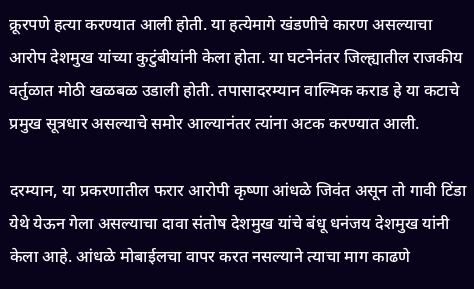क्रूरपणे हत्या करण्यात आली होती. या हत्येमागे खंडणीचे कारण असल्याचा आरोप देशमुख यांच्या कुटुंबीयांनी केला होता. या घटनेनंतर जिल्ह्यातील राजकीय वर्तुळात मोठी खळबळ उडाली होती. तपासादरम्यान वाल्मिक कराड हे या कटाचे प्रमुख सूत्रधार असल्याचे समोर आल्यानंतर त्यांना अटक करण्यात आली.

दरम्यान, या प्रकरणातील फरार आरोपी कृष्णा आंधळे जिवंत असून तो गावी टिंडा येथे येऊन गेला असल्याचा दावा संतोष देशमुख यांचे बंधू धनंजय देशमुख यांनी केला आहे. आंधळे मोबाईलचा वापर करत नसल्याने त्याचा माग काढणे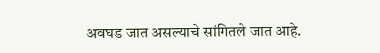अवघड जात असल्याचे सांगितले जात आहे.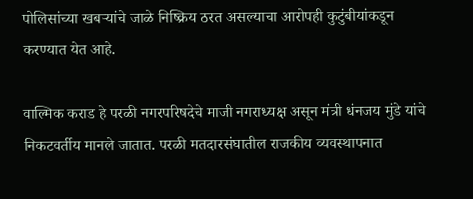पोलिसांच्या खबऱ्यांचे जाळे निष्क्रिय ठरत असल्याचा आरोपही कुटुंबीयांकडून करण्यात येत आहे.

वाल्मिक कराड हे परळी नगरपरिषदेचे माजी नगराध्यक्ष असून मंत्री धंनजय मुंडे यांचे निकटवर्तीय मानले जातात. परळी मतदारसंघातील राजकीय व्यवस्थापनात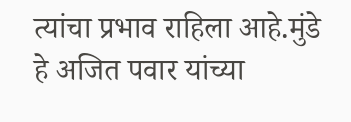त्यांचा प्रभाव राहिला आहे.मुंडे हे अजित पवार यांच्या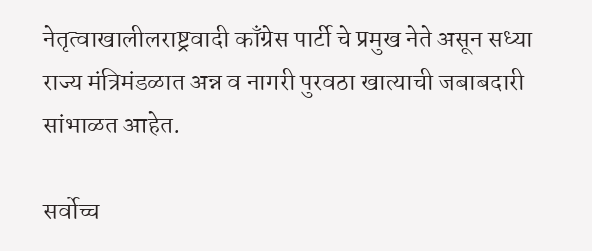नेतृत्वाखालीलराष्ट्रवादी काँग्रेस पार्टी चे प्रमुख नेते असून सध्या राज्य मंत्रिमंडळात अन्न व नागरी पुरवठा खात्याची जबाबदारी सांभाळत आहेत.

सर्वोच्च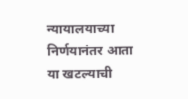न्यायालयाच्या निर्णयानंतर आता या खटल्याची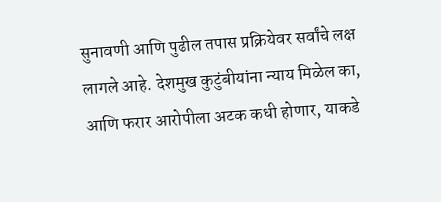सुनावणी आणि पुढील तपास प्रक्रियेवर सर्वांचे लक्ष लागले आहे. देशमुख कुटुंबीयांना न्याय मिळेल का, आणि फरार आरोपीला अटक कधी होणार, याकडे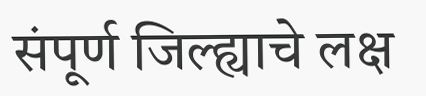संपूर्ण जिल्ह्याचे लक्ष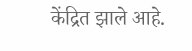केंद्रित झाले आहे.